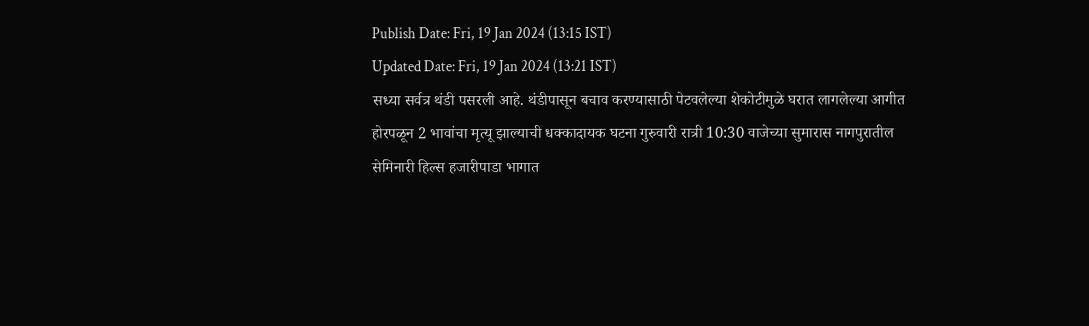Publish Date: Fri, 19 Jan 2024 (13:15 IST)
Updated Date: Fri, 19 Jan 2024 (13:21 IST)
सध्या सर्वत्र थंडी पसरली आहे. थंडीपासून बचाव करण्यासाठी पेटवलेल्या शेकोटीमुळे घरात लागलेल्या आगीत होरपळून 2 भावांचा मृत्यू झाल्याची धक्कादायक घटना गुरुवारी रात्री 10:30 वाजेच्या सुमारास नागपुरातील सेमिनारी हिल्स हजारीपाडा भागात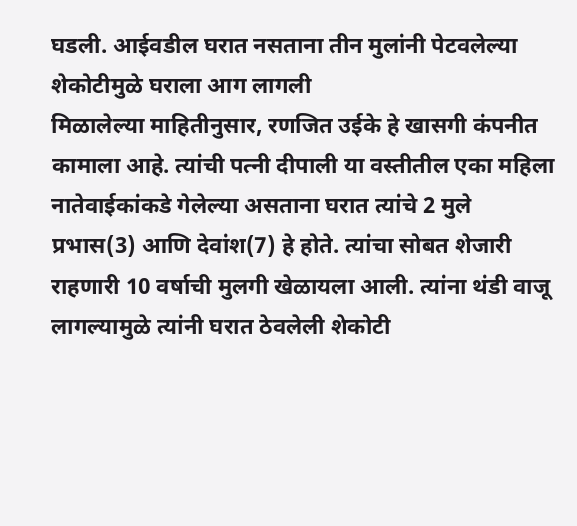घडली. आईवडील घरात नसताना तीन मुलांनी पेटवलेल्या शेकोटीमुळे घराला आग लागली
मिळालेल्या माहितीनुसार, रणजित उईके हे खासगी कंपनीत कामाला आहे. त्यांची पत्नी दीपाली या वस्तीतील एका महिला नातेवाईकांकडे गेलेल्या असताना घरात त्यांचे 2 मुले प्रभास(3) आणि देवांश(7) हे होते. त्यांचा सोबत शेजारी राहणारी 10 वर्षाची मुलगी खेळायला आली. त्यांना थंडी वाजू लागल्यामुळे त्यांनी घरात ठेवलेली शेकोटी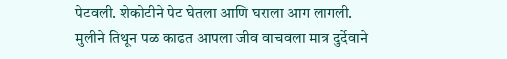पेटवली. शेकोटीने पेट घेतला आणि घराला आग लागली. मुलीने तिथून पळ काढत आपला जीव वाचवला मात्र दुर्देवाने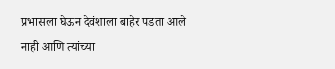प्रभासला घेऊन देवंशाला बाहेर पडता आले नाही आणि त्यांच्या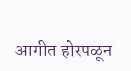आगीत होरपळून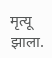मृत्यू झाला.